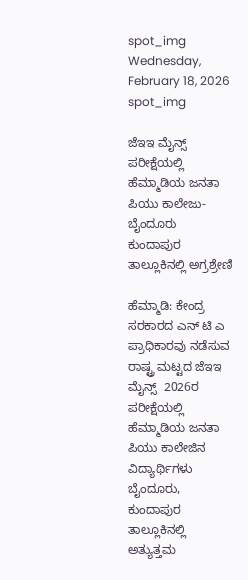spot_img
Wednesday, February 18, 2026
spot_img

ಜೆಇಇ ಮೈನ್ಸ್  ಪರೀಕ್ಷೆಯಲ್ಲಿ ಹೆಮ್ಮಾಡಿಯ ಜನತಾ ಪಿಯು ಕಾಲೇಜು- ಬೈಂದೂರು ಕುಂದಾಪುರ ತಾಲ್ಲೂಕಿನಲ್ಲಿ ಅಗ್ರಶ್ರೇಣಿ

ಹೆಮ್ಮಾಡಿ: ಕೇಂದ್ರ ಸರಕಾರದ ಎನ್ ಟಿ ಎ ಪ್ರಾಧಿಕಾರವು ನಡೆಸುವ ರಾಷ್ಟ್ರ ಮಟ್ಟದ ಜೆಇಇ ಮೈನ್ಸ್  2026ರ  ಪರೀಕ್ಷೆಯಲ್ಲಿ ಹೆಮ್ಮಾಡಿಯ ಜನತಾ ಪಿಯು ಕಾಲೇಜಿನ ವಿದ್ಯಾರ್ಥಿಗಳು  ಬೈಂದೂರು, ಕುಂದಾಪುರ ತಾಲ್ಲೂಕಿನಲ್ಲಿ ಅತ್ಯುತ್ತಮ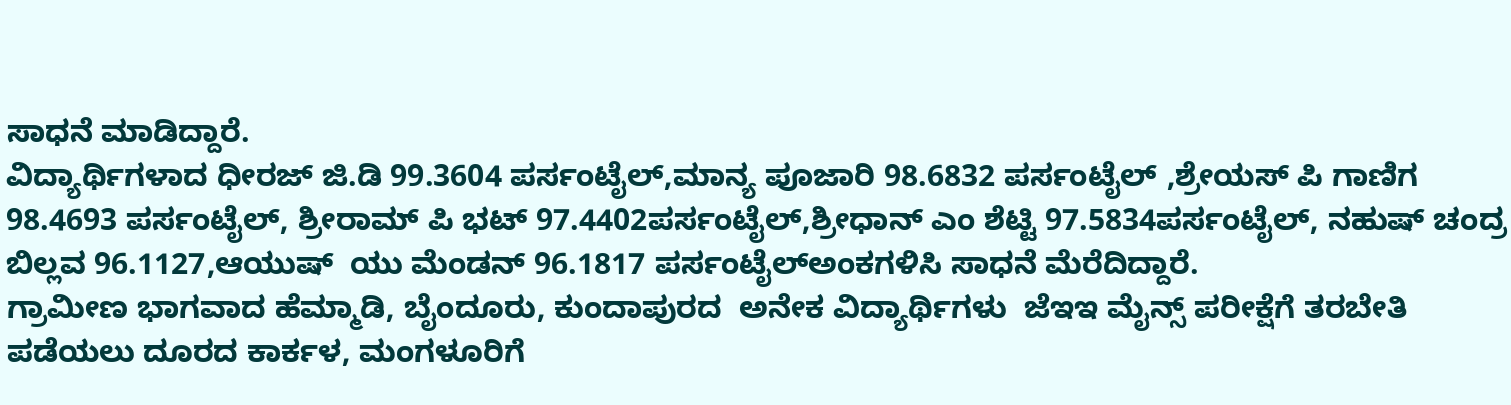ಸಾಧನೆ ಮಾಡಿದ್ದಾರೆ.
ವಿದ್ಯಾರ್ಥಿಗಳಾದ ಧೀರಜ್ ಜಿ.ಡಿ 99.3604 ಪರ್ಸಂಟೈಲ್,ಮಾನ್ಯ ಪೂಜಾರಿ 98.6832 ಪರ್ಸಂಟೈಲ್ ,ಶ್ರೇಯಸ್ ಪಿ ಗಾಣಿಗ 98.4693 ಪರ್ಸಂಟೈಲ್, ಶ್ರೀರಾಮ್ ಪಿ ಭಟ್ 97.4402ಪರ್ಸಂಟೈಲ್,ಶ್ರೀಧಾನ್ ಎಂ ಶೆಟ್ಟಿ 97.5834ಪರ್ಸಂಟೈಲ್, ನಹುಷ್ ಚಂದ್ರ ಬಿಲ್ಲವ 96.1127,ಆಯುಷ್  ಯು ಮೆಂಡನ್ 96.1817 ಪರ್ಸಂಟೈಲ್ಅಂಕಗಳಿಸಿ ಸಾಧನೆ ಮೆರೆದಿದ್ದಾರೆ.
ಗ್ರಾಮೀಣ ಭಾಗವಾದ ಹೆಮ್ಮಾಡಿ, ಬೈಂದೂರು, ಕುಂದಾಪುರದ  ಅನೇಕ ವಿದ್ಯಾರ್ಥಿಗಳು  ಜೆಇಇ ಮೈನ್ಸ್ ಪರೀಕ್ಷೆಗೆ ತರಬೇತಿ ಪಡೆಯಲು ದೂರದ ಕಾರ್ಕಳ, ಮಂಗಳೂರಿಗೆ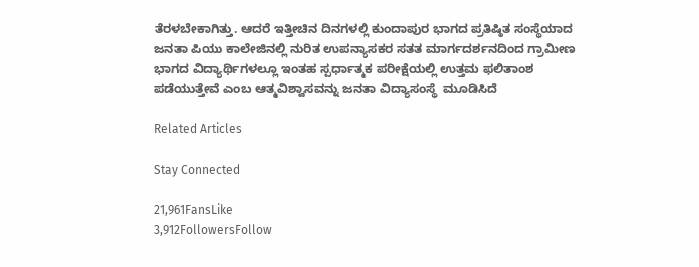ತೆರಳಬೇಕಾಗಿತ್ತು. ಆದರೆ ಇತ್ತೀಚಿನ ದಿನಗಳಲ್ಲಿ ಕುಂದಾಪುರ ಭಾಗದ ಪ್ರತಿಷ್ಠಿತ ಸಂಸ್ಥೆಯಾದ ಜನತಾ ಪಿಯು ಕಾಲೇಜಿನಲ್ಲಿ ನುರಿತ ಉಪನ್ಯಾಸಕರ ಸತತ ಮಾರ್ಗದರ್ಶನದಿಂದ ಗ್ರಾಮೀಣ ಭಾಗದ ವಿದ್ಯಾರ್ಥಿಗಳಲ್ಲೂ ಇಂತಹ ಸ್ಪರ್ಧಾತ್ಮಕ ಪರೀಕ್ಷೆಯಲ್ಲಿ ಉತ್ತಮ ಫಲಿತಾಂಶ ಪಡೆಯುತ್ತೇವೆ ಎಂಬ ಆತ್ಮವಿಶ್ವಾಸವನ್ನು ಜನತಾ ವಿದ್ಯಾಸಂಸ್ಥೆ  ಮೂಡಿಸಿದೆ

Related Articles

Stay Connected

21,961FansLike
3,912FollowersFollow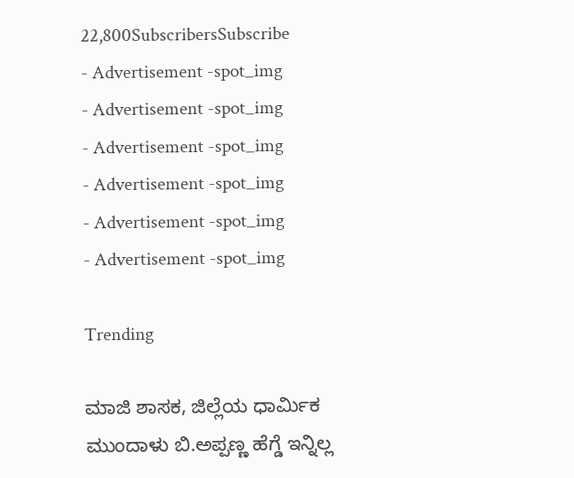22,800SubscribersSubscribe
- Advertisement -spot_img
- Advertisement -spot_img
- Advertisement -spot_img
- Advertisement -spot_img
- Advertisement -spot_img
- Advertisement -spot_img

Trending

ಮಾಜಿ ಶಾಸಕ, ಜಿಲ್ಲೆಯ ಧಾರ್ಮಿಕ ಮುಂದಾಳು ಬಿ.ಅಪ್ಪಣ್ಣ ಹೆಗ್ಡೆ ಇನ್ನಿಲ್ಲ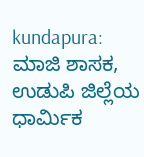kundapura: ಮಾಜಿ ಶಾಸಕ, ಉಡುಪಿ ಜಿಲ್ಲೆಯ ಧಾರ್ಮಿಕ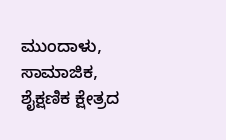ಮುಂದಾಳು, ಸಾಮಾಜಿಕ, ಶೈಕ್ಷಣಿಕ ಕ್ಷೇತ್ರದ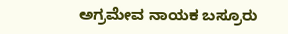ಅಗ್ರಮೇವ ನಾಯಕ ಬಸ್ರೂರು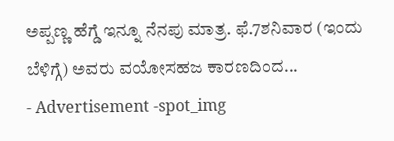ಅಪ್ಪಣ್ಣ ಹೆಗ್ಡೆ ಇನ್ನೂ ನೆನಪು ಮಾತ್ರ. ಫೆ.7ಶನಿವಾರ (ಇಂದು ಬೆಳಿಗ್ಗೆ) ಅವರು ವಯೋಸಹಜ ಕಾರಣದಿಂದ...
- Advertisement -spot_img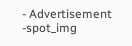- Advertisement -spot_img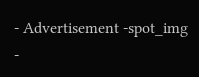- Advertisement -spot_img
-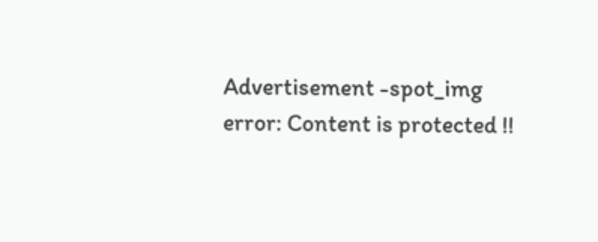Advertisement -spot_img
error: Content is protected !!